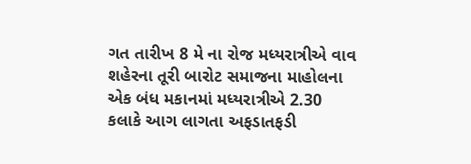ગત તારીખ 8 મે ના રોજ મધ્યરાત્રીએ વાવ શહેરના તૂરી બારોટ સમાજના માહોલના એક બંધ મકાનમાં મધ્યરાત્રીએ 2.30 કલાકે આગ લાગતા અફડાતફડી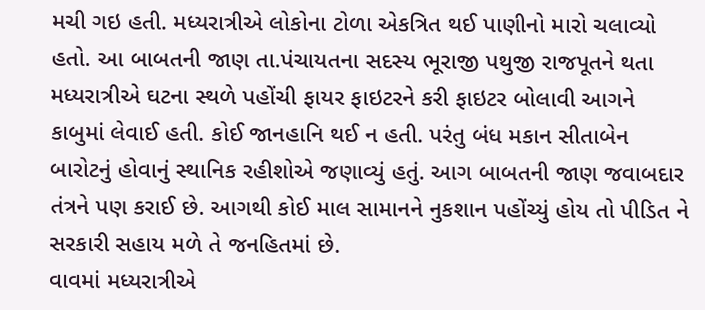મચી ગઇ હતી. મધ્યરાત્રીએ લોકોના ટોળા એકત્રિત થઈ પાણીનો મારો ચલાવ્યો હતો. આ બાબતની જાણ તા.પંચાયતના સદસ્ય ભૂરાજી પથુજી રાજપૂતને થતા મધ્યરાત્રીએ ઘટના સ્થળે પહોંચી ફાયર ફાઇટરને કરી ફાઇટર બોલાવી આગને કાબુમાં લેવાઈ હતી. કોઈ જાનહાનિ થઈ ન હતી. પરંતુ બંધ મકાન સીતાબેન બારોટનું હોવાનું સ્થાનિક રહીશોએ જણાવ્યું હતું. આગ બાબતની જાણ જવાબદાર તંત્રને પણ કરાઈ છે. આગથી કોઈ માલ સામાનને નુકશાન પહોંચ્યું હોય તો પીડિત ને સરકારી સહાય મળે તે જનહિતમાં છે.
વાવમાં મધ્યરાત્રીએ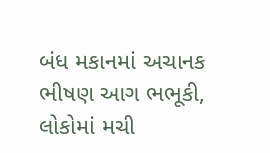બંધ મકાનમાં અચાનક ભીષણ આગ ભભૂકી, લોકોમાં મચી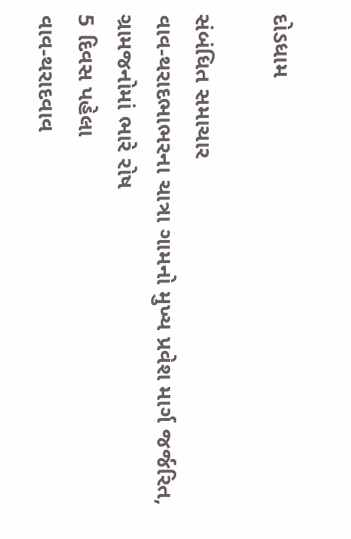દોડધામ

સંબંધિત સમાચાર
વાવ-થરાદભાભરના ચાત્રા ગામનો મુખ્ય પ્રવેશ માર્ગ જર્જરિત, ગ્રામજનોમાં ભારે રોષ
5 દિવસ પહેલા
વાવ-થરાદવાવ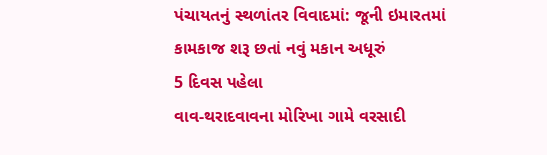પંચાયતનું સ્થળાંતર વિવાદમાં: જૂની ઇમારતમાં કામકાજ શરૂ છતાં નવું મકાન અધૂરું
5 દિવસ પહેલા
વાવ-થરાદવાવના મોરિખા ગામે વરસાદી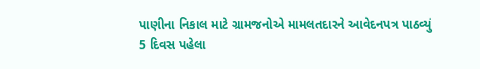પાણીના નિકાલ માટે ગ્રામજનોએ મામલતદારને આવેદનપત્ર પાઠવ્યું
5 દિવસ પહેલા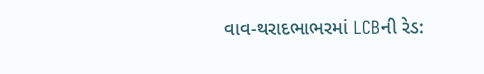વાવ-થરાદભાભરમાં LCBની રેડ: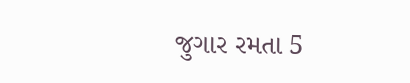જુગાર રમતા 5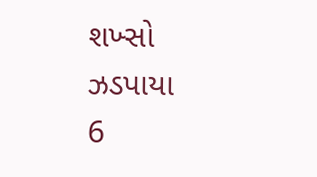શખ્સો ઝડપાયા
6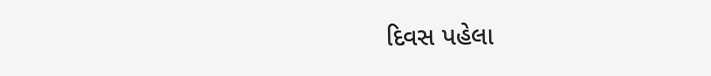દિવસ પહેલા